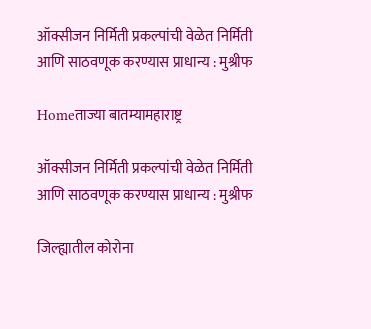ऑक्सीजन निर्मिती प्रकल्पांची वेळेत निर्मिती आणि साठवणूक करण्यास प्राधान्य : मुश्रीफ

Homeताज्या बातम्यामहाराष्ट्र

ऑक्सीजन निर्मिती प्रकल्पांची वेळेत निर्मिती आणि साठवणूक करण्यास प्राधान्य : मुश्रीफ

जिल्ह्यातील कोरोना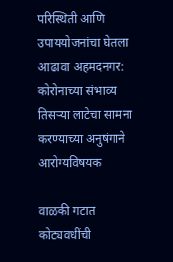परिस्थिती आणि उपाययोजनांचा घेतला आढावा अहमदनगर: कोरोनाच्या संभाव्य तिसर्‍या लाटेचा सामना करण्याच्या अनुषंगाने आरोग्यविषयक

वाळकी गटात कोट्यवधींची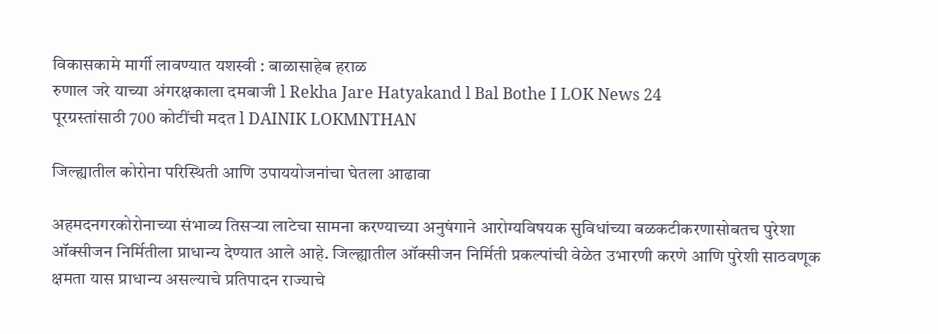विकासकामे मार्गी लावण्यात यशस्वी : बाळासाहेब हराळ
रुणाल जरे याच्या अंगरक्षकाला दमबाजी l Rekha Jare Hatyakand l Bal Bothe I LOK News 24
पूरग्रस्तांसाठी 700 कोटींची मदत l DAINIK LOKMNTHAN

जिल्ह्यातील कोरोना परिस्थिती आणि उपाययोजनांचा घेतला आढावा

अहमदनगरकोरोनाच्या संभाव्य तिसर्‍या लाटेचा सामना करण्याच्या अनुषंगाने आरोग्यविषयक सुविधांच्या बळकटीकरणासोबतच पुरेशा ऑक्सीजन निर्मितीला प्राधान्य देण्यात आले आहे. जिल्ह्यातील ऑक्सीजन निर्मिती प्रकल्पांची वेळेत उभारणी करणे आणि पुरेशी साठवणूक क्षमता यास प्राधान्य असल्याचे प्रतिपादन राज्याचे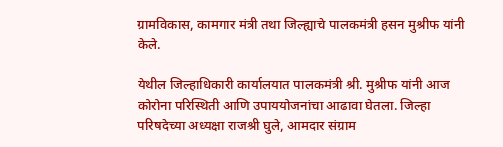ग्रामविकास, कामगार मंत्री तथा जिल्ह्याचे पालकमंत्री हसन मुश्रीफ यांनी केले.

येथील जिल्हाधिकारी कार्यालयात पालकमंत्री श्री. मुश्रीफ यांनी आज कोरोना परिस्थिती आणि उपाययोजनांचा आढावा घेतला. जिल्हा परिषदेच्या अध्यक्षा राजश्री घुले, आमदार संग्राम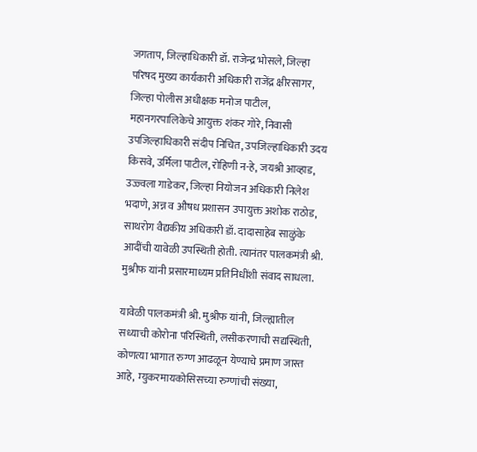जगताप, जिल्हाधिकारी डॉ. राजेन्द्र भोसले, जिल्हा परिषद मुख्य कार्यकारी अधिकारी राजेंद्र क्षीरसागर, जिल्हा पोलीस अधीक्षक मनोज पाटील, महानगरपालिकेचे आयुक्त शंकर गोरे, निवासी उपजिल्हाधिकारी संदीप निचित, उपजिल्हाधिकारी उदय किसवे, उर्मिला पाटील, रोहिणी न-हे, जयश्री आव्हाड, उज्ज्वला गाडेकर, जिल्हा नियोजन अधिकारी निलेश भदाणे, अन्न व औषध प्रशासन उपायुक्त अशोक राठोड, साथरोग वैद्यकीय अधिकारी डॉ. दादासाहेब साळुंके आदींची यावेळी उपस्थिती होती. त्यानंतर पालकमंत्री श्री. मुश्रीफ यांनी प्रसारमाध्यम प्रतिनिधींशी संवाद साधला.

यावेळी पालकमंत्री श्री. मुश्रीफ यांनी, जिल्ह्यातील सध्याची कोरोना परिस्थिती, लसीकरणाची सद्यस्थिती,  कोणत्या भागात रुग्ण आढळून येण्याचे प्रमाण जास्त आहे, म्युकरमायकोसिसच्या रुग्णांची संख्या,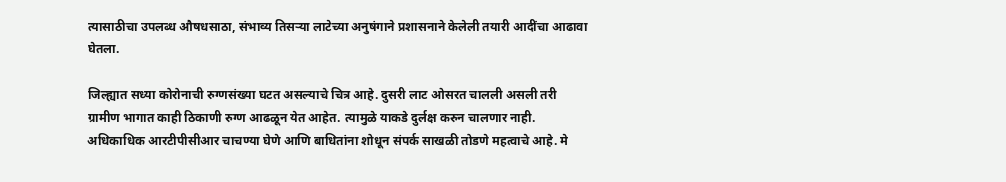त्यासाठीचा उपलब्ध औषधसाठा, संभाव्य तिसर्‍या लाटेच्या अनुषंगाने प्रशासनाने केलेली तयारी आदींचा आढावा घेतला.

जिल्ह्यात सध्या कोरोनाची रुग्णसंख्या घटत असल्याचे चित्र आहे. दुसरी लाट ओसरत चालली असली तरी ग्रामीण भागात काही ठिकाणी रुग्ण आढळून येत आहेत. त्यामुळे याकडे दुर्लक्ष करुन चालणार नाही. अधिकाधिक आरटीपीसीआर चाचण्या घेणे आणि बाधितांना शोधून संपर्क साखळी तोडणे महत्वाचे आहे. मे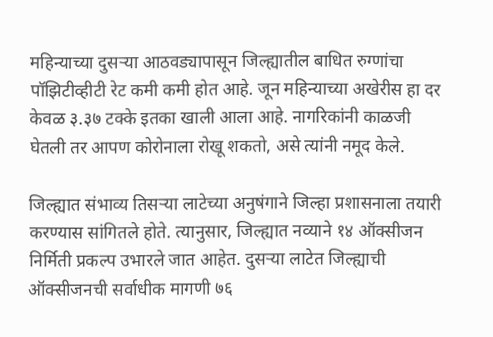महिन्याच्या दुसर्‍या आठवड्यापासून जिल्ह्यातील बाधित रुग्णांचा पॉझिटीव्हीटी रेट कमी कमी होत आहे. जून महिन्याच्या अखेरीस हा दर केवळ ३.३७ टक्के इतका खाली आला आहे. नागरिकांनी काळजी घेतली तर आपण कोरोनाला रोखू शकतो, असे त्यांनी नमूद केले.

जिल्ह्यात संभाव्य तिसर्‍या लाटेच्या अनुषंगाने जिल्हा प्रशासनाला तयारी करण्यास सांगितले होते. त्यानुसार, जिल्ह्यात नव्याने १४ ऑक्सीजन निर्मिती प्रकल्प उभारले जात आहेत. दुसर्‍या लाटेत जिल्ह्याची ऑक्सीजनची सर्वाधीक मागणी ७६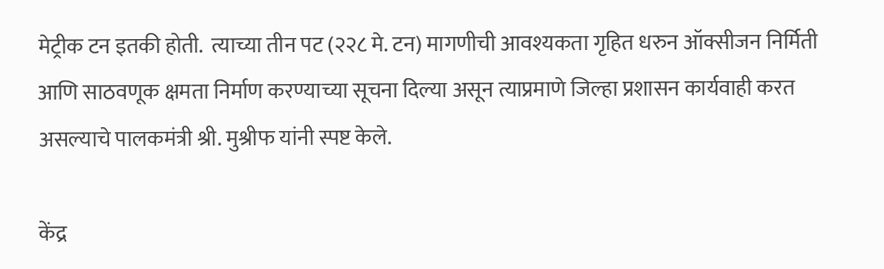मेट्रीक टन इतकी होती.  त्याच्या तीन पट (२२८ मे. टन) मागणीची आवश्यकता गृहित धरुन ऑक्सीजन निर्मिती आणि साठवणूक क्षमता निर्माण करण्याच्या सूचना दिल्या असून त्याप्रमाणे जिल्हा प्रशासन कार्यवाही करत असल्याचे पालकमंत्री श्री. मुश्रीफ यांनी स्पष्ट केले.

केंद्र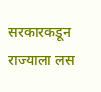सरकारकडून राज्याला लस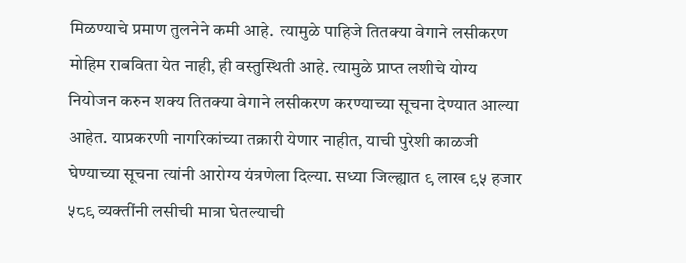मिळण्याचे प्रमाण तुलनेने कमी आहे.  त्यामुळे पाहिजे तितक्या वेगाने लसीकरण मोहिम राबविता येत नाही, ही वस्तुस्थिती आहे. त्यामुळे प्राप्त लशीचे योग्य नियोजन करुन शक्य तितक्या वेगाने लसीकरण करण्याच्या सूचना देण्यात आल्या आहेत. याप्रकरणी नागरिकांच्या तक्रारी येणार नाहीत, याची पुरेशी काळजी घेण्याच्या सूचना त्यांनी आरोग्य यंत्रणेला दिल्या. सध्या जिल्ह्यात ९ लाख ९५ हजार ५८९ व्यक्तींनी लसीची मात्रा घेतल्याची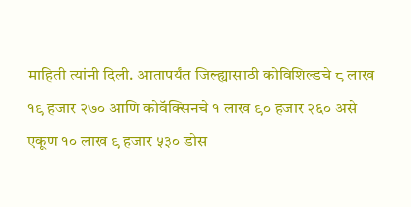माहिती त्यांनी दिली. आतापर्यंत जिल्ह्यासाठी कोविशिल्डचे ८ लाख १९ हजार २७० आणि कोवॅक्सिनचे १ लाख ९० हजार २६० असे एकूण १० लाख ९ हजार ५३० डोस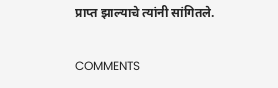प्राप्त झाल्याचे त्यांनी सांगितले.

COMMENTS